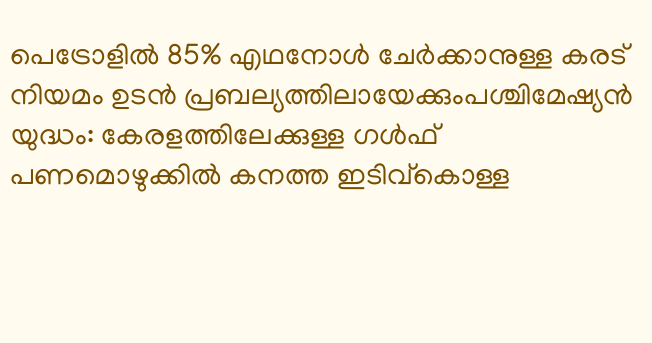പെട്രോളിൽ 85% എഥനോൾ ചേർക്കാനുള്ള കരട് നിയമം ഉടൻ പ്രബല്യത്തിലായേക്കുംപശ്ചിമേഷ്യൻ യുദ്ധം: കേരളത്തിലേക്കുള്ള ഗൾഫ് പണമൊഴുക്കിൽ കനത്ത ഇടിവ്കൊള്ള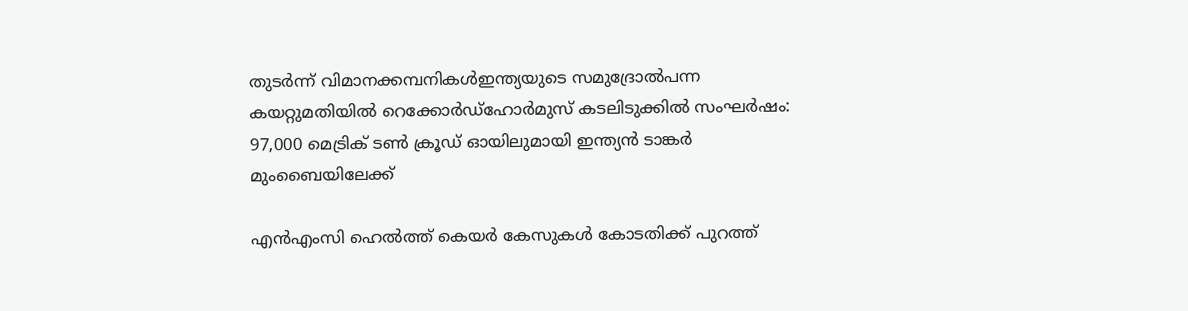തുടർന്ന് വിമാനക്കമ്പനികൾഇന്ത്യയുടെ സമുദ്രോൽപന്ന കയറ്റുമതിയിൽ റെക്കോർഡ്ഹോർമുസ് കടലിടുക്കിൽ സംഘർഷം: 97,000 മെട്രിക് ടൺ ക്രൂഡ് ഓയിലുമായി ഇന്ത്യൻ ടാങ്കർ മുംബൈയിലേക്ക്

എൻഎംസി ഹെൽത്ത് കെയർ കേസുകൾ കോടതിക്ക് പുറത്ത്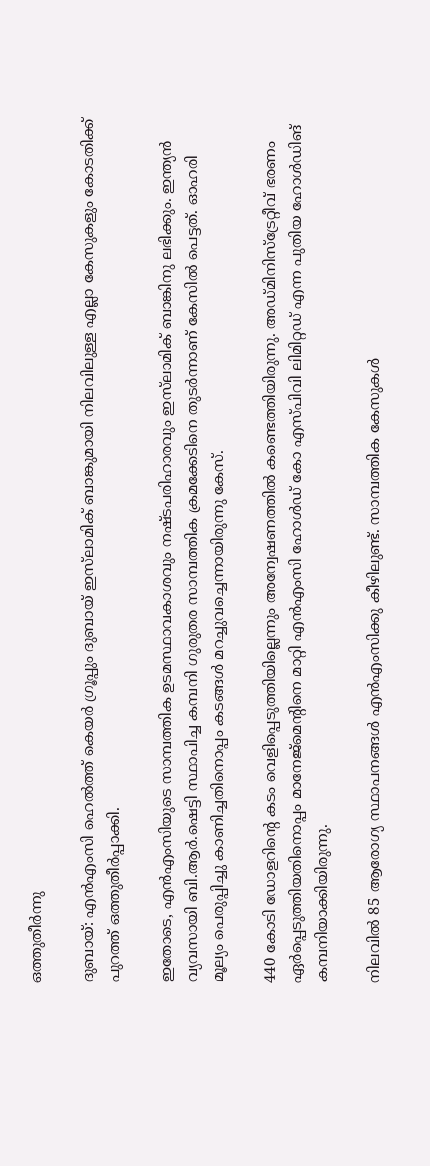ഒത്തുതീർന്നു

ദുബായ്: എൻഎംസി ഹെൽത്ത് കെയർ ഗ്രൂപ്പും ദുബായ് ഇസ്‌ലാമിക് ബാങ്കുമായി നിലവിലുള്ള എല്ലാ കേസുകളും കോടതിക്ക് പുറത്ത് ഒത്തുതീർപ്പാക്കി.

ഇതോടെ, എൻഎംസിയുടെ സാമ്പത്തിക ഉടമസ്ഥാവകാശവും നഷ്ടപരിഹാരവും ഇസ്‌ലാമിക് ബാങ്കിനു ലഭിക്കും. ഇന്ത്യൻ വ്യവസായി ബി.ആർ.ഷെട്ടി സ്ഥാപിച്ച കമ്പനി ഗുരുതര സാമ്പത്തിക ക്രമക്കേടിനെ തുടർന്നാണ് കേസിൽ പെട്ടത്. ഓഹരി മൂല്യം പെരുപ്പിച്ചു കാണിച്ചതിനൊപ്പം കടങ്ങൾ മറച്ചുവച്ചെന്നായിരുന്നു കേസ്.

440 കോടി ഡോളറിന്റെ കടം വെളിപ്പെടുത്തിയില്ലെന്നും അന്വേഷണത്തിൽ കണ്ടെത്തിയിരുന്നു. അഡ്മിനിസ്ട്രേറ്റീവ് ഭരണം ഏർപ്പെടുത്തിയതിനൊപ്പം മാനേജ്മെന്റിനെ മാറ്റി എൻഎംസി ഹോൾഡ് കോ എസ്പിവി ലിമിറ്റഡ് എന്ന പുതിയ ഹോൾഡിങ് കമ്പനിയാക്കിയിരുന്നു.

നിലവിൽ 85 ആരോഗ്യ സ്ഥാപനങ്ങൾ എൻഎംസിക്കു കീഴിലുണ്ട്. സാമ്പത്തിക കേസുകൾ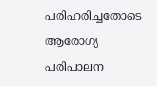പരിഹരിച്ചതോടെ ആരോഗ്യ പരിപാലന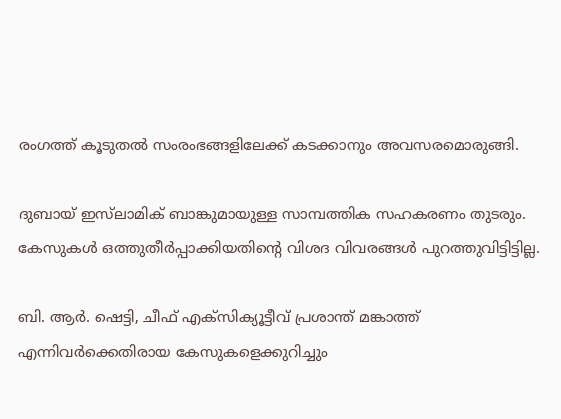രംഗത്ത് കൂടുതൽ സംരംഭങ്ങളിലേക്ക് കടക്കാനും അവസരമൊരുങ്ങി.

ദുബായ് ഇസ്‌ലാമിക് ബാങ്കുമായുള്ള സാമ്പത്തിക സഹകരണം തുടരും. കേസുകൾ ഒത്തുതീർപ്പാക്കിയതിന്റെ വിശദ വിവരങ്ങൾ പുറത്തുവിട്ടിട്ടില്ല.

ബി. ആർ. ഷെട്ടി, ചീഫ് എക്സിക്യൂട്ടീവ് പ്രശാന്ത് മങ്കാത്ത് എന്നിവർക്കെതിരായ കേസുകളെക്കുറിച്ചും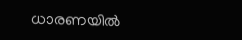ധാരണയിൽ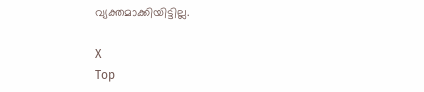വ്യക്തമാക്കിയിട്ടില്ല.

X
Top